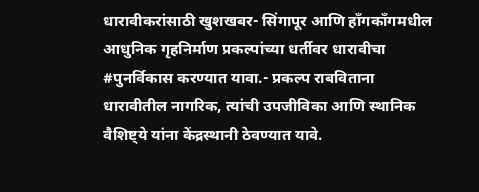धारावीकरांसाठी खुशखबर- सिंगापूर आणि हाँगकाँगमधील आधुनिक गृहनिर्माण प्रकल्पांच्या धर्तीवर धारावीचा #पुनर्विकास करण्यात यावा.- प्रकल्प राबविताना धारावीतील नागरिक, त्यांची उपजीविका आणि स्थानिक वैशिष्ट्ये यांना केंद्रस्थानी ठेवण्यात यावे.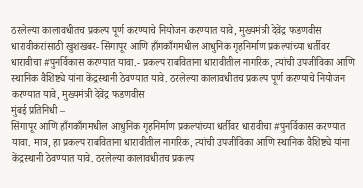ठरलेल्या कालावधीतच प्रकल्प पूर्ण करण्याचे नियोजन करण्यात यावे, मुख्यमंत्री देवेंद्र फडणवीस
धारावीकरांसाठी खुशखबर- सिंगापूर आणि हाँगकाँगमधील आधुनिक गृहनिर्माण प्रकल्पांच्या धर्तीवर धारावीचा #पुनर्विकास करण्यात यावा.- प्रकल्प राबविताना धारावीतील नागरिक, त्यांची उपजीविका आणि स्थानिक वैशिष्ट्ये यांना केंद्रस्थानी ठेवण्यात यावे. ठरलेल्या कालावधीतच प्रकल्प पूर्ण करण्याचे नियोजन करण्यात यावे, मुख्यमंत्री देवेंद्र फडणवीस
मुंबई प्रतिनिधी –
सिंगापूर आणि हाँगकाँगमधील आधुनिक गृहनिर्माण प्रकल्पांच्या धर्तीवर धारावीचा #पुनर्विकास करण्यात यावा. मात्र, हा प्रकल्प राबविताना धारावीतील नागरिक, त्यांची उपजीविका आणि स्थानिक वैशिष्ट्ये यांना केंद्रस्थानी ठेवण्यात यावे. ठरलेल्या कालावधीतच प्रकल्प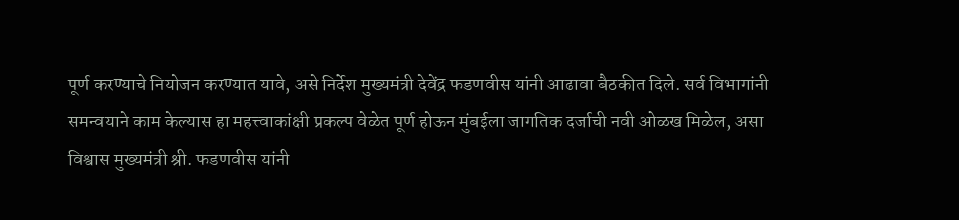पूर्ण करण्याचे नियोजन करण्यात यावे, असे निर्देश मुख्यमंत्री देवेंद्र फडणवीस यांनी आढावा बैठकीत दिले. सर्व विभागांनी समन्वयाने काम केल्यास हा महत्त्वाकांक्षी प्रकल्प वेळेत पूर्ण होऊन मुंबईला जागतिक दर्जाची नवी ओळख मिळेल, असा विश्वास मुख्यमंत्री श्री. फडणवीस यांनी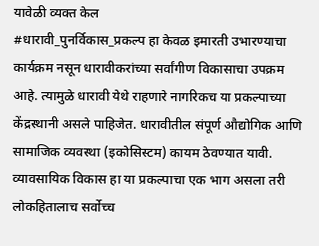यावेळी व्यक्त केल
#धारावी_पुनर्विकास_प्रकल्प हा केवळ इमारती उभारण्याचा कार्यक्रम नसून धारावीकरांच्या सर्वांगीण विकासाचा उपक्रम आहे. त्यामुळे धारावी येथे राहणारे नागरिकच या प्रकल्पाच्या केंद्रस्थानी असले पाहिजेत. धारावीतील संपूर्ण औद्योगिक आणि सामाजिक व्यवस्था (इकोसिस्टम) कायम ठेवण्यात यावी. व्यावसायिक विकास हा या प्रकल्पाचा एक भाग असला तरी लोकहितालाच सर्वोच्च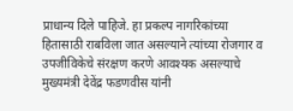प्राधान्य दिले पाहिजे. हा प्रकल्प नागरिकांच्या हितासाठी राबविला जात असल्याने त्यांच्या रोजगार व उपजीविकेचे संरक्षण करणे आवश्यक असल्याचे मुख्यमंत्री देवेंद्र फडणवीस यांनी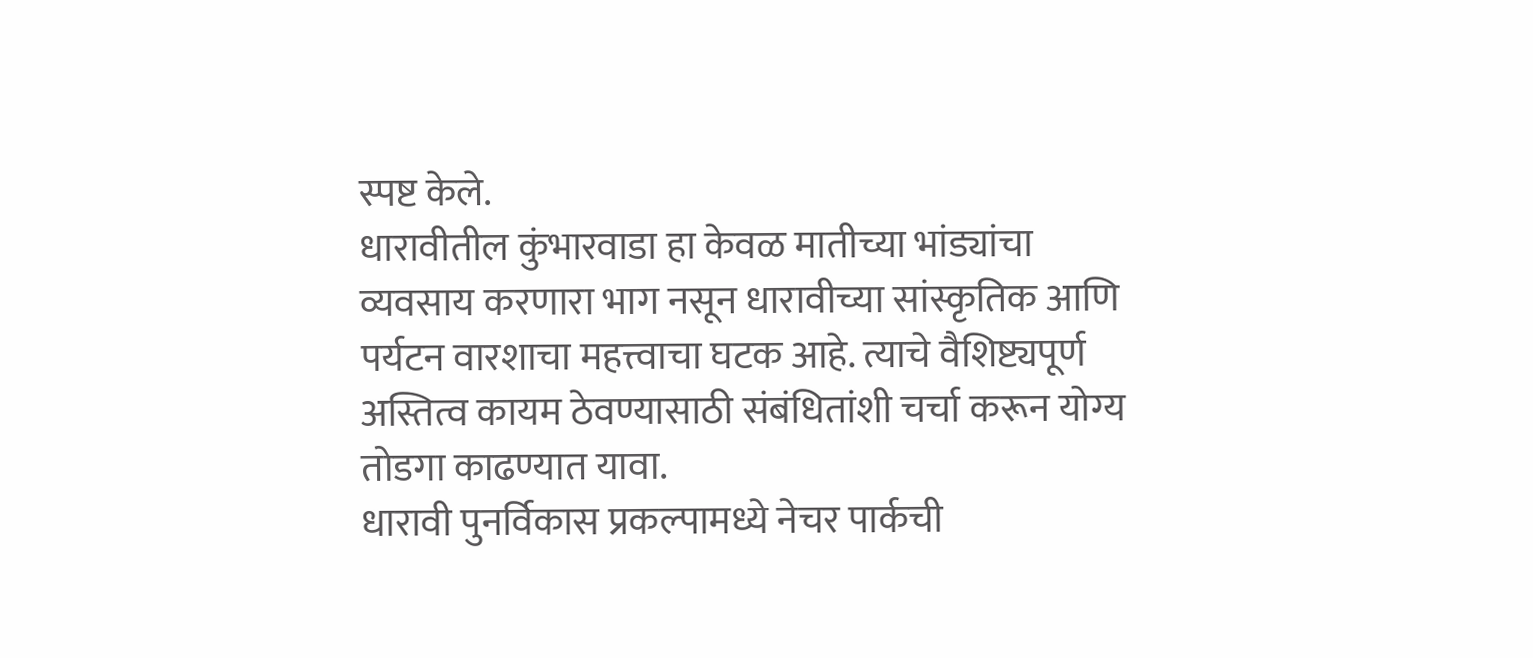स्पष्ट केले.
धारावीतील कुंभारवाडा हा केवळ मातीच्या भांड्यांचा व्यवसाय करणारा भाग नसून धारावीच्या सांस्कृतिक आणि पर्यटन वारशाचा महत्त्वाचा घटक आहे. त्याचे वैशिष्ट्यपूर्ण अस्तित्व कायम ठेवण्यासाठी संबंधितांशी चर्चा करून योग्य तोडगा काढण्यात यावा.
धारावी पुनर्विकास प्रकल्पामध्ये नेचर पार्कची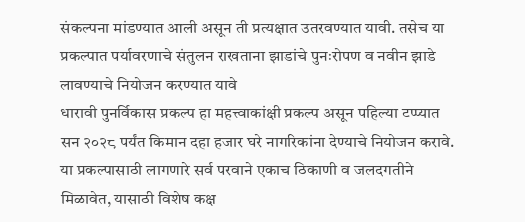संकल्पना मांडण्यात आली असून ती प्रत्यक्षात उतरवण्यात यावी. तसेच या प्रकल्पात पर्यावरणाचे संतुलन राखताना झाडांचे पुनःरोपण व नवीन झाडे लावण्याचे नियोजन करण्यात यावे
धारावी पुनर्विकास प्रकल्प हा महत्त्वाकांक्षी प्रकल्प असून पहिल्या टप्प्यात सन २०२८ पर्यंत किमान दहा हजार घरे नागरिकांना देण्याचे नियोजन करावे. या प्रकल्पासाठी लागणारे सर्व परवाने एकाच ठिकाणी व जलदगतीने मिळावेत, यासाठी विशेष कक्ष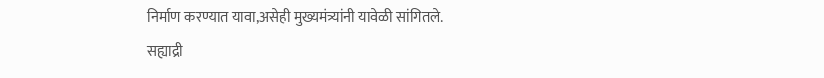निर्माण करण्यात यावा,असेही मुख्यमंत्र्यांनी यावेळी सांगितले.
सह्याद्री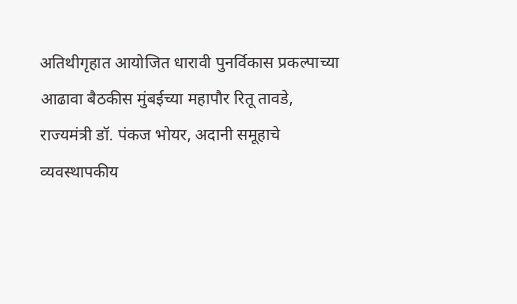अतिथीगृहात आयोजित धारावी पुनर्विकास प्रकल्पाच्या आढावा बैठकीस मुंबईच्या महापौर रितू तावडे, राज्यमंत्री डॉ. पंकज भोयर, अदानी समूहाचे व्यवस्थापकीय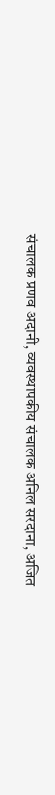संचालक प्रणव अदानी, व्यवस्थापकीय संचालक अनिल सरदाना, अजित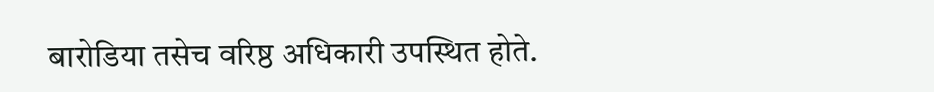बारोडिया तसेच वरिष्ठ अधिकारी उपस्थित होते.